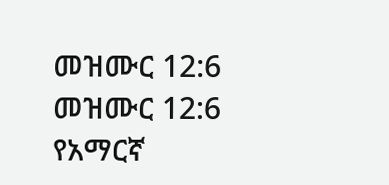መዝሙር 12:6
መዝሙር 12:6 የአማርኛ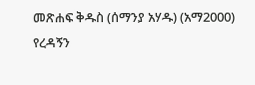መጽሐፍ ቅዱስ (ሰማንያ አሃዱ) (አማ2000)
የረዳኝን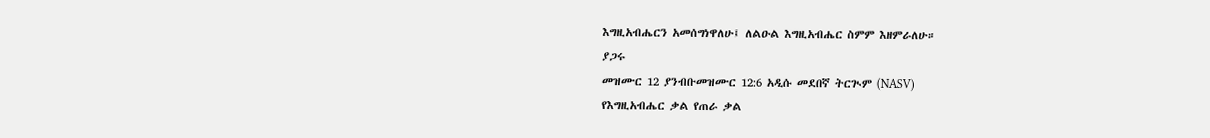እግዚአብሔርን አመሰግነዋለሁ፤ ለልዑል እግዚአብሔር ስምም እዘምራለሁ።
ያጋሩ
መዝሙር 12 ያንብቡመዝሙር 12:6 አዲሱ መደበኛ ትርጒም (NASV)
የእግዚአብሔር ቃል የጠራ ቃል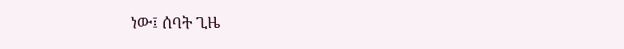ነው፤ ሰባት ጊዜ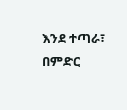እንደ ተጣራ፣ በምድር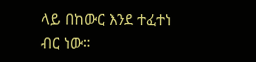ላይ በከውር እንደ ተፈተነ ብር ነው።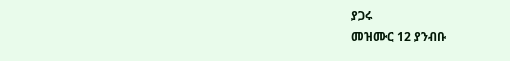ያጋሩ
መዝሙር 12 ያንብቡ